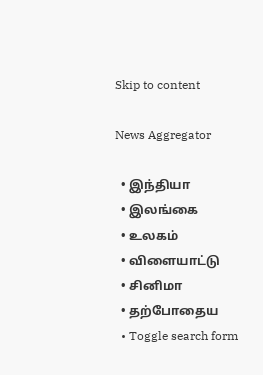Skip to content

News Aggregator

  • இந்தியா
  • இலங்கை
  • உலகம்
  • விளையாட்டு
  • சினிமா
  • தற்போதைய
  • Toggle search form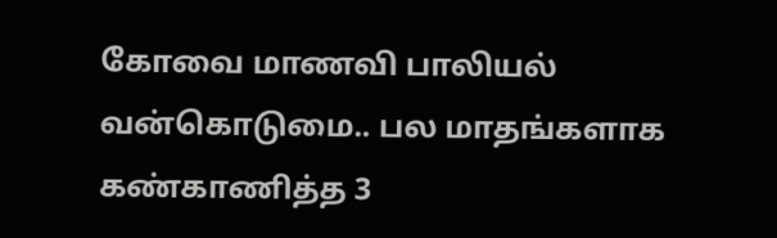கோவை மாணவி பாலியல் வன்கொடுமை.. பல மாதங்களாக கண்காணித்த 3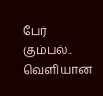பேர் கும்பல்.. வெளியான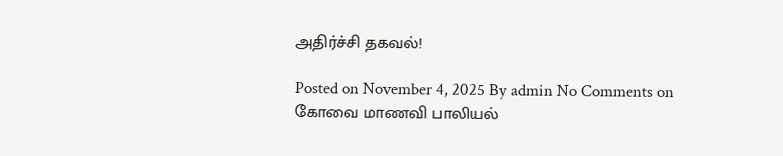அதிர்ச்சி தகவல்!

Posted on November 4, 2025 By admin No Comments on கோவை மாணவி பாலியல்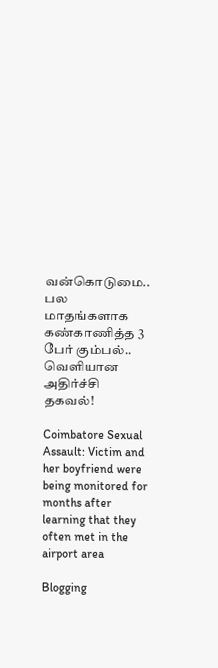வன்கொடுமை.. பல மாதங்களாக கண்காணித்த 3 பேர் கும்பல்.. வெளியான அதிர்ச்சி தகவல்!

Coimbatore Sexual Assault: Victim and her boyfriend were being monitored for months after learning that they often met in the airport area

Blogging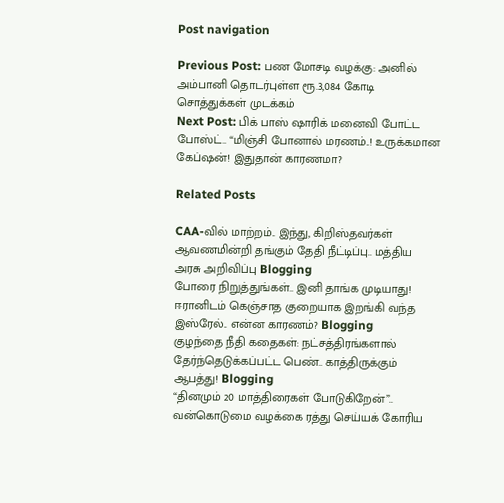Post navigation

Previous Post: பண மோசடி வழக்கு: அனில் அம்பானி தொடர்புள்ள ரூ.3,084 கோடி சொத்துக்கள் முடக்கம்
Next Post: பிக் பாஸ் ஷாரிக் மனைவி போட்ட போஸ்ட்.. “மிஞ்சி போனால் மரணம்..! உருக்கமான கேப்ஷன்! இதுதான் காரணமா?

Related Posts

CAA-வில் மாற்றம்.. இந்து, கிறிஸ்தவர்கள் ஆவணமின்றி தங்கும் தேதி நீட்டிப்பு.. மத்திய அரசு அறிவிப்பு Blogging
போரை நிறுத்துங்கள்.. இனி தாங்க முடியாது! ஈரானிடம் கெஞ்சாத குறையாக இறங்கி வந்த இஸ்ரேல்.. என்ன காரணம்? Blogging
குழந்தை நீதி கதைகள்: நட்சத்திரங்களால் தேர்ந்தெடுக்கப்பட்ட பெண்.. காத்திருக்கும் ஆபத்து! Blogging
“தினமும் 20 மாத்திரைகள் போடுகிறேன்”.. வன்கொடுமை வழக்கை ரத்து செய்யக் கோரிய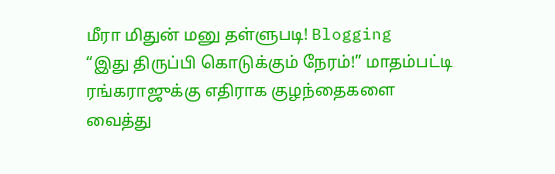மீரா மிதுன் மனு தள்ளுபடி! Blogging
“இது திருப்பி கொடுக்கும் நேரம்!” மாதம்பட்டி ரங்கராஜுக்கு எதிராக குழந்தைகளை வைத்து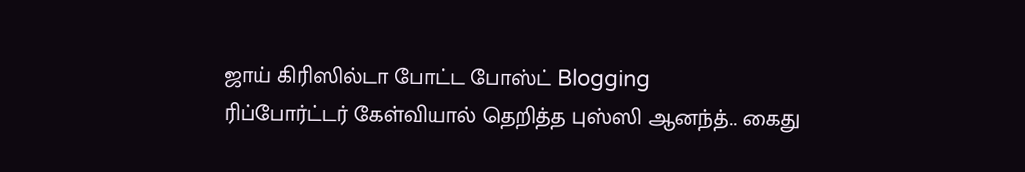ஜாய் கிரிஸில்டா போட்ட போஸ்ட் Blogging
ரிப்போர்ட்டர் கேள்வியால் தெறித்த புஸ்ஸி ஆனந்த்.. கைது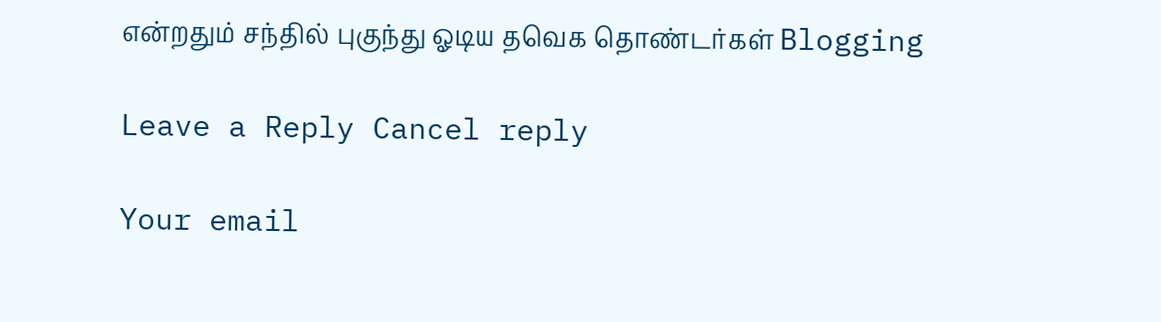என்றதும் சந்தில் புகுந்து ஓடிய தவெக தொண்டர்கள் Blogging

Leave a Reply Cancel reply

Your email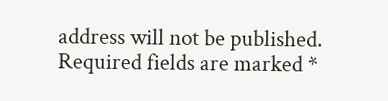address will not be published. Required fields are marked *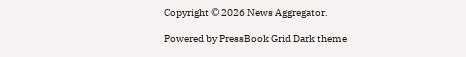Copyright © 2026 News Aggregator.

Powered by PressBook Grid Dark theme